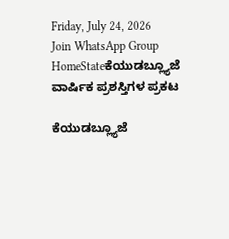Friday, July 24, 2026
Join WhatsApp Group
HomeStateಕೆಯುಡಬ್ಲ್ಯೂಜೆ ವಾರ್ಷಿಕ ಪ್ರಶಸ್ತಿಗಳ ಪ್ರಕಟ

ಕೆಯುಡಬ್ಲ್ಯೂಜೆ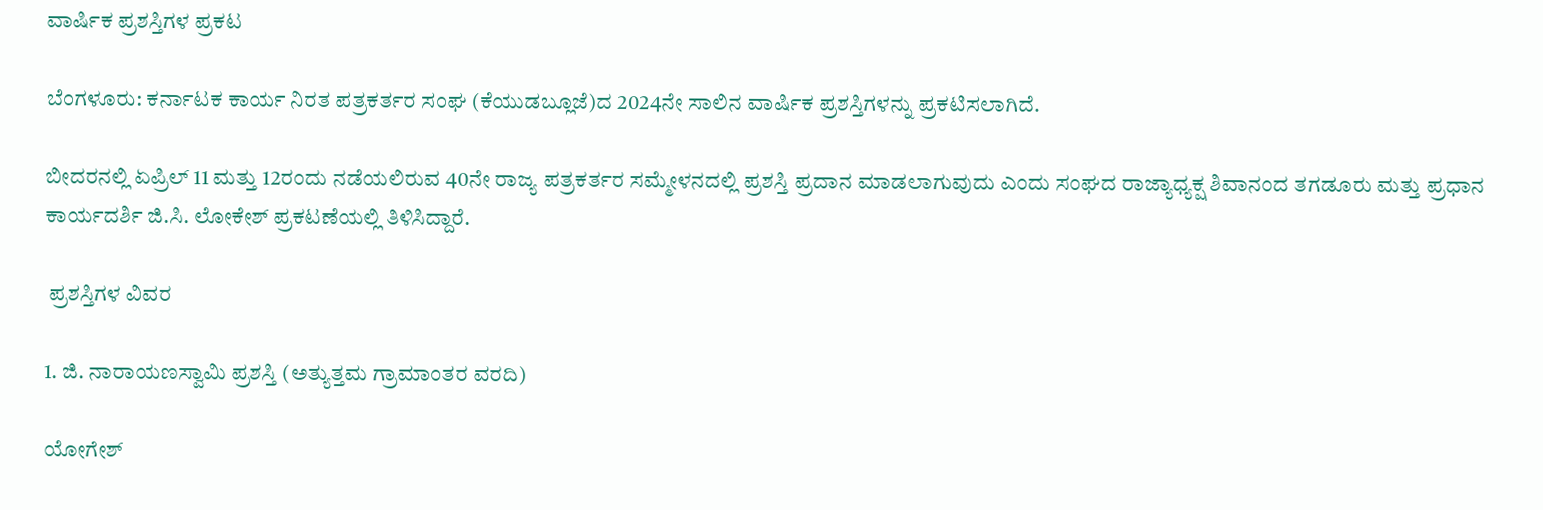ವಾರ್ಷಿಕ ಪ್ರಶಸ್ತಿಗಳ ಪ್ರಕಟ

ಬೆಂಗಳೂರು: ಕರ್ನಾಟಕ ಕಾರ್ಯ ನಿರತ ಪತ್ರಕರ್ತರ ಸಂಘ (ಕೆಯುಡಬ್ಲೂಜೆ)ದ 2024ನೇ ಸಾಲಿನ ವಾರ್ಷಿಕ ಪ್ರಶಸ್ತಿಗಳನ್ನು ಪ್ರಕಟಿಸಲಾಗಿದೆ.

ಬೀದರನಲ್ಲಿ ಏಪ್ರಿಲ್ 11 ಮತ್ತು 12ರಂದು ನಡೆಯಲಿರುವ 40ನೇ ರಾಜ್ಯ ಪತ್ರಕರ್ತರ ಸಮ್ಮೇಳನದಲ್ಲಿ ಪ್ರಶಸ್ತಿ ಪ್ರದಾನ ಮಾಡಲಾಗುವುದು ಎಂದು ಸಂಘದ ರಾಜ್ಯಾಧ್ಯಕ್ಷ ಶಿವಾನಂದ ತಗಡೂರು ಮತ್ತು ಪ್ರಧಾನ ಕಾರ್ಯದರ್ಶಿ ಜಿ.ಸಿ. ಲೋಕೇಶ್ ಪ್ರಕಟಣೆಯಲ್ಲಿ ತಿಳಿಸಿದ್ದಾರೆ.

 ಪ್ರಶಸ್ತಿಗಳ ವಿವರ

1. ಜಿ. ನಾರಾಯಣಸ್ವಾಮಿ ಪ್ರಶಸ್ತಿ (ಅತ್ಯುತ್ತಮ ಗ್ರಾಮಾಂತರ ವರದಿ)

ಯೋಗೇಶ್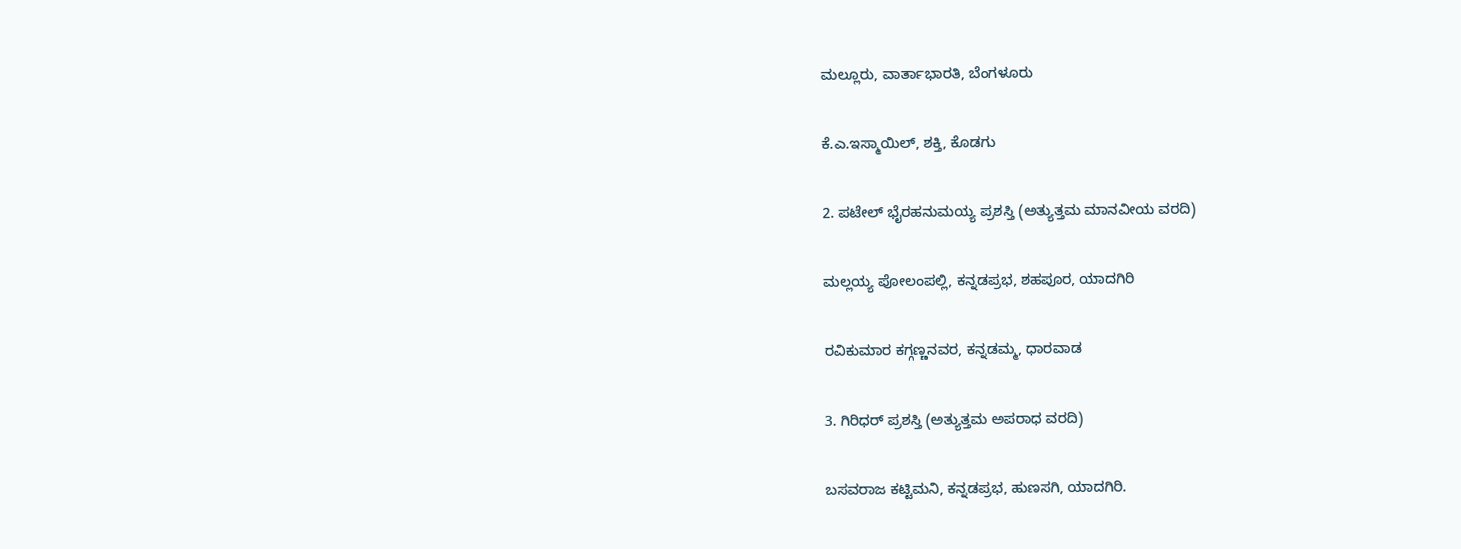ಮಲ್ಲೂರು, ವಾರ್ತಾಭಾರತಿ, ಬೆಂಗಳೂರು

ಕೆ.ಎ.ಇಸ್ಮಾಯಿಲ್, ಶಕ್ತಿ, ಕೊಡಗು

2. ಪಟೇಲ್ ಭೈರಹನುಮಯ್ಯ ಪ್ರಶಸ್ತಿ (ಅತ್ಯುತ್ತಮ ಮಾನವೀಯ ವರದಿ)

ಮಲ್ಲಯ್ಯ ಪೋಲಂಪಲ್ಲಿ, ಕನ್ನಡಪ್ರಭ, ಶಹಪೂರ, ಯಾದಗಿರಿ

ರವಿಕುಮಾರ ಕಗ್ಗಣ್ಣನವರ, ಕನ್ನಡಮ್ಮ, ಧಾರವಾಡ

3. ಗಿರಿಧರ್ ಪ್ರಶಸ್ತಿ (ಅತ್ಯುತ್ತಮ ಅಪರಾಧ ವರದಿ)

ಬಸವರಾಜ ಕಟ್ಟಿಮನಿ, ಕನ್ನಡಪ್ರಭ, ಹುಣಸಗಿ, ಯಾದಗಿರಿ.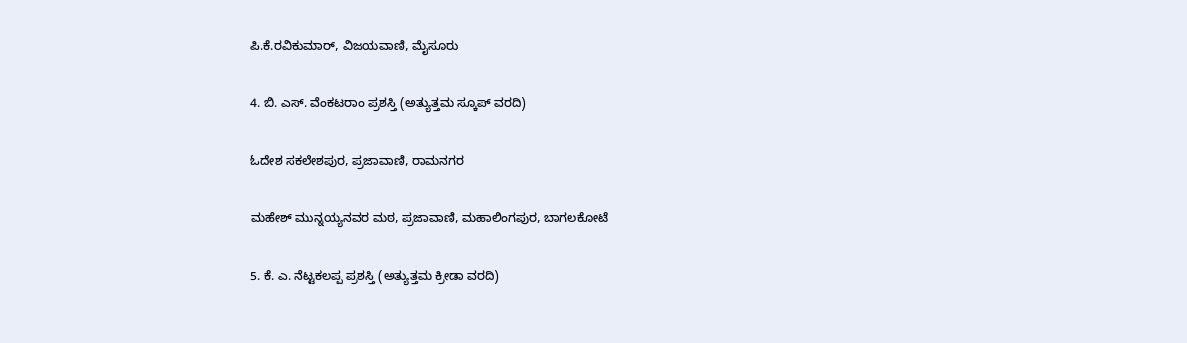ಪಿ.ಕೆ.ರವಿಕುಮಾರ್, ವಿಜಯವಾಣಿ, ಮೈಸೂರು

4. ಬಿ. ಎಸ್. ವೆಂಕಟರಾಂ ಪ್ರಶಸ್ತಿ (ಅತ್ಯುತ್ತಮ ಸ್ಕೂಪ್ ವರದಿ)

ಓದೇಶ ಸಕಲೇಶಪುರ, ಪ್ರಜಾವಾಣಿ, ರಾಮನಗರ

ಮಹೇಶ್ ಮುನ್ನಯ್ಯನವರ ಮಠ, ಪ್ರಜಾವಾಣಿ, ಮಹಾಲಿಂಗಪುರ, ಬಾಗಲಕೋಟೆ

5. ಕೆ. ಎ. ನೆಟ್ಟಕಲಪ್ಪ ಪ್ರಶಸ್ತಿ (ಅತ್ಯುತ್ತಮ ಕ್ರೀಡಾ ವರದಿ)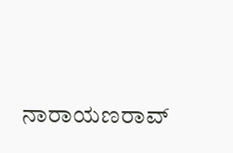ನಾರಾಯಣರಾವ್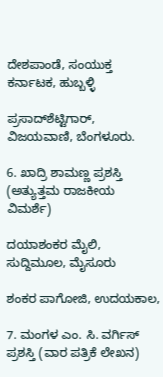ದೇಶಪಾಂಡೆ, ಸಂಯುಕ್ತ ಕರ್ನಾಟಕ, ಹುಬ್ಬಳ್ಳಿ

ಪ್ರಸಾದ್‌ಶೆಟ್ಟಿಗಾರ್, ವಿಜಯವಾಣಿ, ಬೆಂಗಳೂರು.

6. ಖಾದ್ರಿ ಶಾಮಣ್ಣ ಪ್ರಶಸ್ತಿ (ಅತ್ಯುತ್ತಮ ರಾಜಕೀಯ ವಿಮರ್ಶೆ)

ದಯಾಶಂಕರ ಮೈಲಿ, ಸುದ್ದಿಮೂಲ, ಮೈಸೂರು

ಶಂಕರ ಪಾಗೋಜಿ, ಉದಯಕಾಲ,

7. ಮಂಗಳ ಎಂ. ಸಿ. ವರ್ಗಿಸ್ ಪ್ರಶಸ್ತಿ (ವಾರ ಪತ್ರಿಕೆ ಲೇಖನ)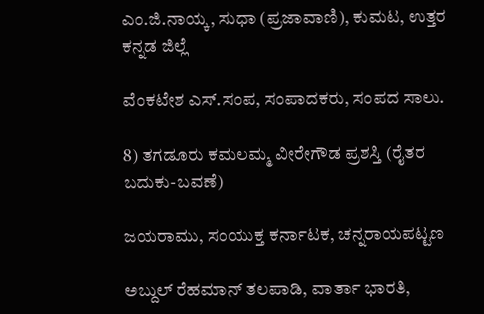ಎಂ.ಜಿ.ನಾಯ್ಕ, ಸುಧಾ (ಪ್ರಜಾವಾಣಿ), ಕುಮಟ, ಉತ್ತರ ಕನ್ನಡ ಜಿಲ್ಲೆ

ವೆಂಕಟೇಶ ಎಸ್.ಸಂಪ, ಸಂಪಾದಕರು, ಸಂಪದ ಸಾಲು.

8) ತಗಡೂರು ಕಮಲಮ್ಮ ವೀರೇಗೌಡ ಪ್ರಶಸ್ತಿ (ರೈತರ ಬದುಕು-ಬವಣೆ)

ಜಯರಾಮು, ಸಂಯುಕ್ತ ಕರ್ನಾಟಕ, ಚನ್ನರಾಯಪಟ್ಟಣ

ಅಬ್ದುಲ್ ರೆಹಮಾನ್ ತಲಪಾಡಿ, ವಾರ್ತಾ ಭಾರತಿ,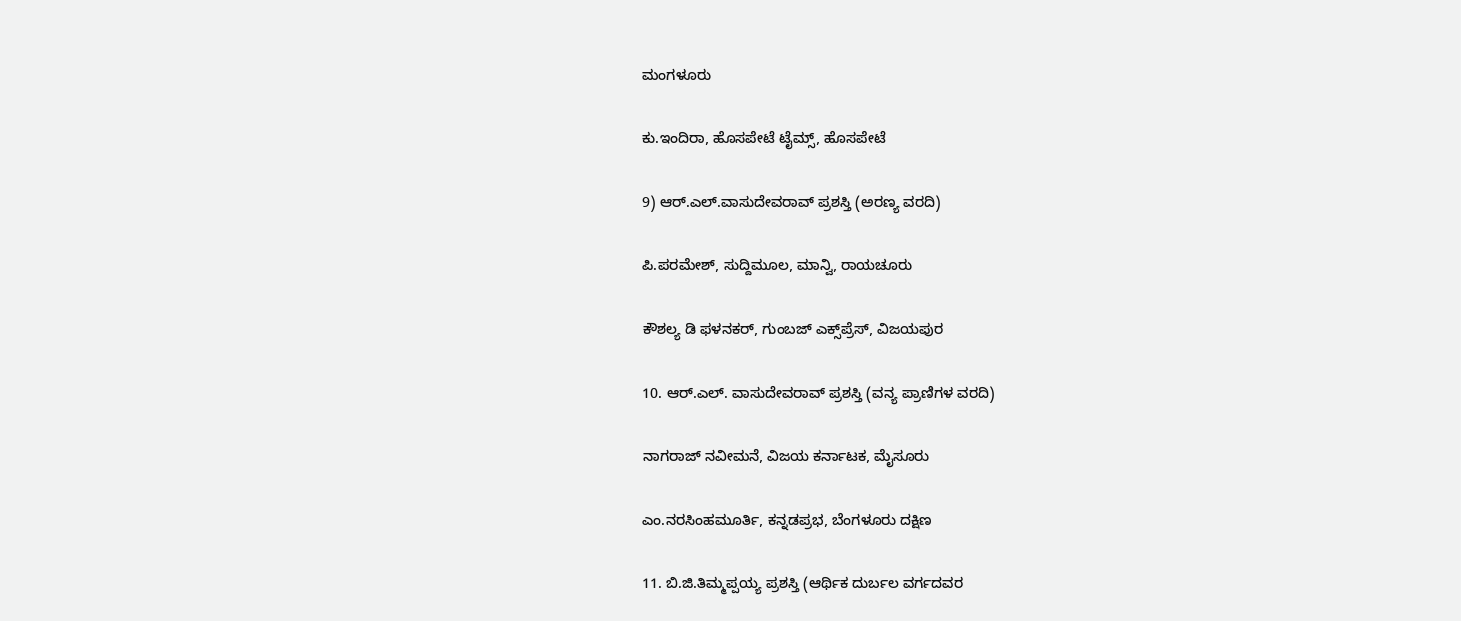ಮಂಗಳೂರು

ಕು.ಇಂದಿರಾ, ಹೊಸಪೇಟೆ ಟೈಮ್ಸ್, ಹೊಸಪೇಟೆ

9) ಆರ್.ಎಲ್.ವಾಸುದೇವರಾವ್ ಪ್ರಶಸ್ತಿ (ಅರಣ್ಯ ವರದಿ)

ಪಿ.ಪರಮೇಶ್, ಸುದ್ದಿಮೂಲ, ಮಾನ್ವಿ, ರಾಯಚೂರು

ಕೌಶಲ್ಯ ಡಿ ಫಳನಕರ್, ಗುಂಬಜ್ ಎಕ್ಸ್‌ಪ್ರೆಸ್, ವಿಜಯಪುರ

10. ಆರ್.ಎಲ್. ವಾಸುದೇವರಾವ್ ಪ್ರಶಸ್ತಿ (ವನ್ಯ ಪ್ರಾಣಿಗಳ ವರದಿ)

ನಾಗರಾಜ್ ನವೀಮನೆ, ವಿಜಯ ಕರ್ನಾಟಕ, ಮೈಸೂರು

ಎಂ.ನರಸಿಂಹಮೂರ್ತಿ, ಕನ್ನಡಪ್ರಭ, ಬೆಂಗಳೂರು ದಕ್ಷಿಣ

11. ಬಿ.ಜಿ.ತಿಮ್ಮಪ್ಪಯ್ಯ ಪ್ರಶಸ್ತಿ (ಆರ್ಥಿಕ ದುರ್ಬಲ ವರ್ಗದವರ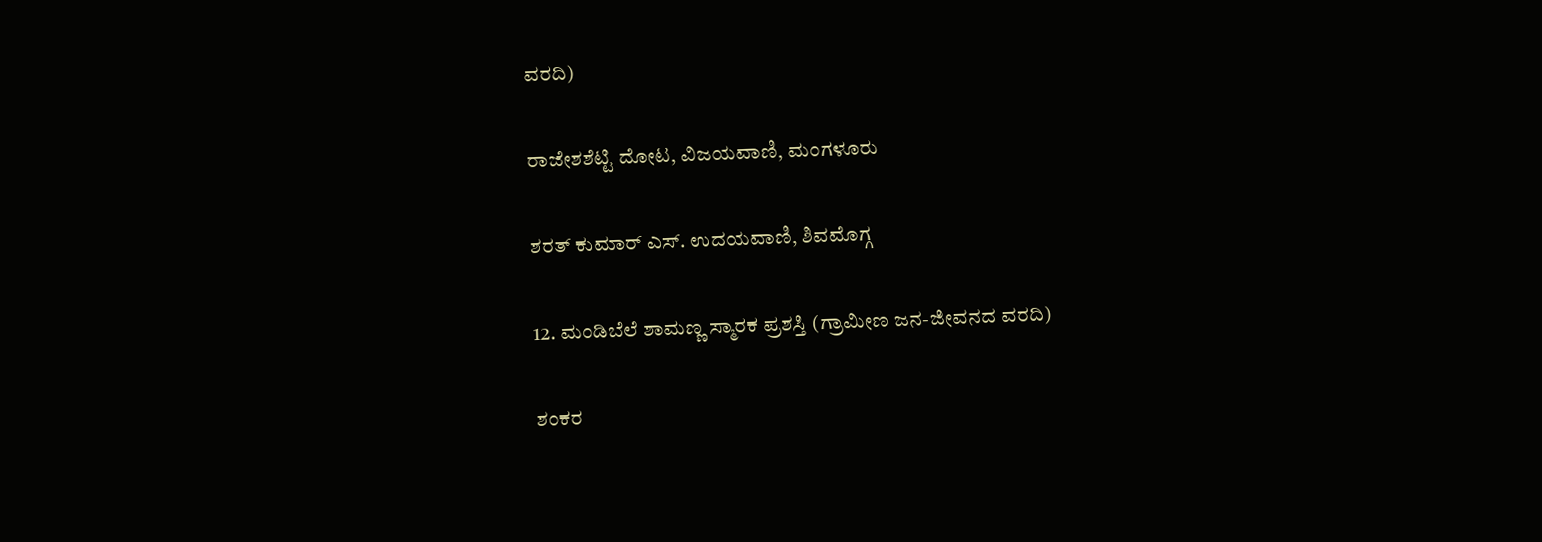ವರದಿ)

ರಾಜೇಶಶೆಟ್ಟಿ ದೋಟ, ವಿಜಯವಾಣಿ, ಮಂಗಳೂರು

ಶರತ್ ಕುಮಾರ್ ಎಸ್. ಉದಯವಾಣಿ, ಶಿವಮೊಗ್ಗ

12. ಮಂಡಿಬೆಲೆ ಶಾಮಣ್ಣ ಸ್ಮಾರಕ ಪ್ರಶಸ್ತಿ (ಗ್ರಾಮೀಣ ಜನ-ಜೀವನದ ವರದಿ)

ಶಂಕರ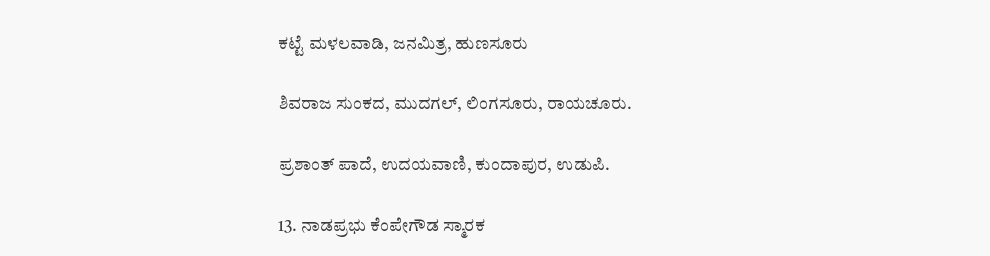ಕಟ್ಟೆ ಮಳಲವಾಡಿ, ಜನಮಿತ್ರ, ಹುಣಸೂರು

ಶಿವರಾಜ ಸುಂಕದ, ಮುದಗಲ್, ಲಿಂಗಸೂರು, ರಾಯಚೂರು.

ಪ್ರಶಾಂತ್ ಪಾದೆ, ಉದಯವಾಣಿ, ಕುಂದಾಪುರ, ಉಡುಪಿ.

13. ನಾಡಪ್ರಭು ಕೆಂಪೇಗೌಡ ಸ್ಮಾರಕ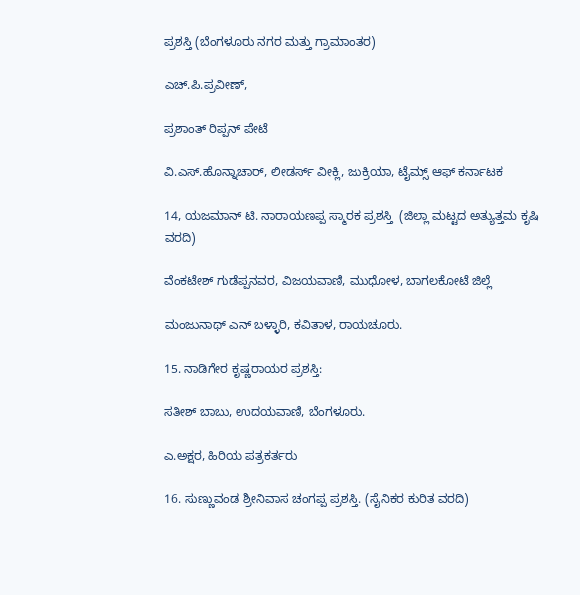ಪ್ರಶಸ್ತಿ (ಬೆಂಗಳೂರು ನಗರ ಮತ್ತು ಗ್ರಾಮಾಂತರ)

ಎಚ್.ಪಿ.ಪ್ರವೀಣ್,

ಪ್ರಶಾಂತ್ ರಿಪ್ಪನ್ ಪೇಟೆ

ವಿ.ಎಸ್.ಹೊನ್ನಾಚಾರ್, ಲೀಡರ್ಸ್‌ ವೀಕ್ಲಿ, ಜುಕ್ರಿಯಾ, ಟೈಮ್ಸ್ ಆಫ್ ಕರ್ನಾಟಕ

14, ಯಜಮಾನ್ ಟಿ. ನಾರಾಯಣಪ್ಪ ಸ್ಮಾರಕ ಪ್ರಶಸ್ತಿ  (ಜಿಲ್ಲಾ ಮಟ್ಟದ ಅತ್ಯುತ್ತಮ ಕೃಷಿ ವರದಿ)

ವೆಂಕಟೇಶ್ ಗುಡೆಪ್ಪನವರ, ವಿಜಯವಾಣಿ, ಮುಧೋಳ, ಬಾಗಲಕೋಟೆ ಜಿಲ್ಲೆ

ಮಂಜುನಾಥ್ ಎನ್ ಬಳ್ಳಾರಿ, ಕವಿತಾಳ, ರಾಯಚೂರು.

15. ನಾಡಿಗೇರ ಕೃಷ್ಣರಾಯರ ಪ್ರಶಸ್ತಿ:

ಸತೀಶ್ ಬಾಬು, ಉದಯವಾಣಿ, ಬೆಂಗಳೂರು.

ಎ.ಅಕ್ಷರ, ಹಿರಿಯ ಪತ್ರಕರ್ತರು

16. ಸುಣ್ಣುವಂಡ ಶ್ರೀನಿವಾಸ ಚಂಗಪ್ಪ ಪ್ರಶಸ್ತಿ. (ಸೈನಿಕರ ಕುರಿತ ವರದಿ)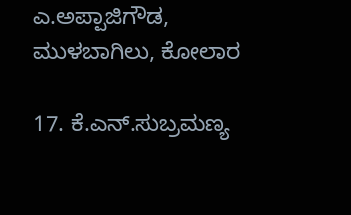ಎ.ಅಪ್ಪಾಜಿಗೌಡ, ಮುಳಬಾಗಿಲು, ಕೋಲಾರ

17. ಕೆ.ಎನ್.ಸುಬ್ರಮಣ್ಯ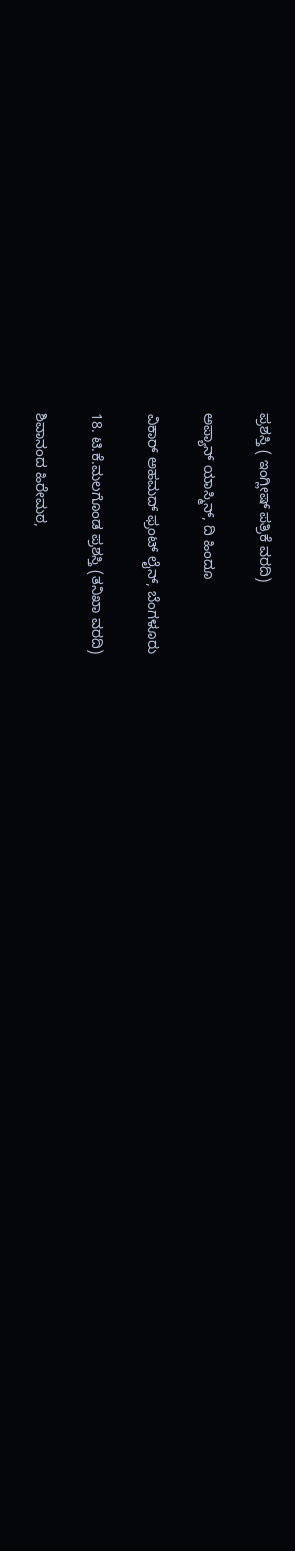ಪ್ರಶಸ್ತಿ ( ಇಂಗ್ಲೀಷ್ ಪತ್ರಿಕೆ ವರದಿ)

ಅಪ್ಯಾನ್ ಯಾಸ್ಮಿನ್, ದಿ ಹಿಂದೂ

ವಿಕಾರ್ ಅಹಮದ್ ಫ್ರಂಟ್ ಲೈನ್, ಬೆಂಗಳೂರು

18. ಟಿ.ಕೆ.ಮಲಗೊಂಡ ಪ್ರಶಸ್ತಿ (ತನಿಖಾ ವರದಿ)

ಶಿವಾನಂದ ಹಿರೇಮಠ,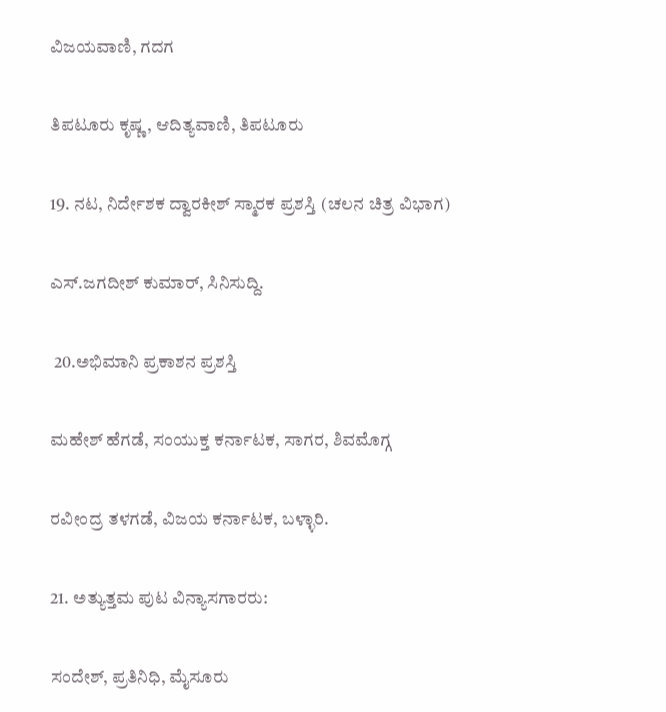ವಿಜಯವಾಣಿ, ಗದಗ

ತಿಪಟೂರು ಕೃಷ್ಣ, ಆದಿತ್ಯವಾಣಿ, ತಿಪಟೂರು

19. ನಟ, ನಿರ್ದೇಶಕ ದ್ವಾರಕೀಶ್ ಸ್ಮಾರಕ ಪ್ರಶಸ್ತಿ (ಚಲನ ಚಿತ್ರ ವಿಭಾಗ)

ಎಸ್.ಜಗದೀಶ್ ಕುಮಾರ್, ಸಿನಿಸುದ್ದಿ.

 20.ಅಭಿಮಾನಿ ಪ್ರಕಾಶನ ಪ್ರಶಸ್ತಿ

ಮಹೇಶ್ ಹೆಗಡೆ, ಸಂಯುಕ್ತ ಕರ್ನಾಟಕ, ಸಾಗರ, ಶಿವಮೊಗ್ಗ

ರವೀಂದ್ರ ತಳಗಡೆ, ವಿಜಯ ಕರ್ನಾಟಕ, ಬಳ್ಳಾರಿ.

21. ಅತ್ಯುತ್ತಮ ಪುಟ ವಿನ್ಯಾಸಗಾರರು:

ಸಂದೇಶ್, ಪ್ರತಿನಿಧಿ, ಮೈಸೂರು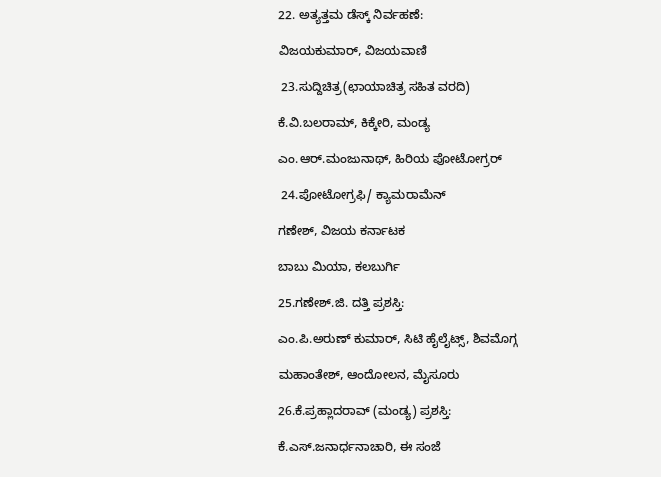22. ಅತ್ಯತ್ತಮ ಡೆಸ್ಕ್ ನಿರ್ವಹಣೆ:

ವಿಜಯಕುಮಾರ್, ವಿಜಯವಾಣಿ

 23.ಸುದ್ದಿಚಿತ್ರ(ಛಾಯಾಚಿತ್ರ ಸಹಿತ ವರದಿ)

ಕೆ.ವಿ.ಬಲರಾಮ್, ಕಿಕ್ಕೇರಿ, ಮಂಡ್ಯ

ಎಂ.ಆರ್.ಮಂಜುನಾಥ್, ಹಿರಿಯ ಪೋಟೋಗ್ರರ್

 24.ಪೋಟೋಗ್ರಫಿ/ ಕ್ಯಾಮರಾಮೆನ್

ಗಣೇಶ್, ವಿಜಯ ಕರ್ನಾಟಕ

ಬಾಬು ಮಿಯಾ, ಕಲಬುರ್ಗಿ

25.ಗಣೇಶ್.ಜಿ. ದತ್ತಿ ಪ್ರಶಸ್ತಿ:

ಎಂ.ಪಿ.ಅರುಣ್ ಕುಮಾರ್, ಸಿಟಿ ಹೈಲೈಟ್ಸ್, ಶಿವಮೊಗ್ಗ

ಮಹಾಂತೇಶ್, ಆಂದೋಲನ, ಮೈಸೂರು

26.ಕೆ.ಪ್ರಹ್ಲಾದರಾವ್ (ಮಂಡ್ಯ) ಪ್ರಶಸ್ತಿ:

ಕೆ.ಎಸ್.ಜನಾರ್ಧನಾಚಾರಿ, ಈ ಸಂಜೆ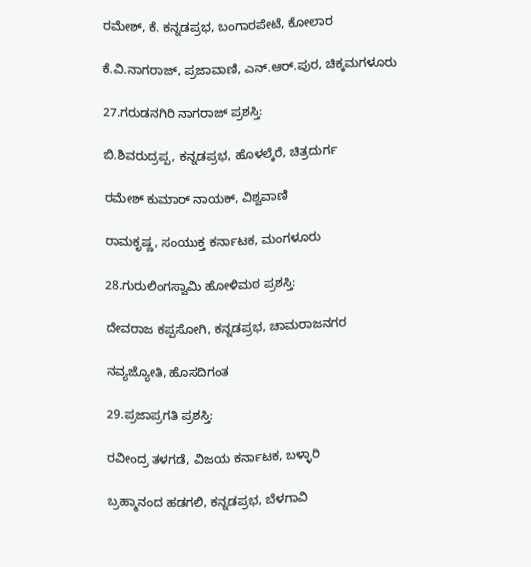ರಮೇಶ್, ಕೆ. ಕನ್ನಡಪ್ರಭ, ಬಂಗಾರಪೇಟೆ, ಕೋಲಾರ

ಕೆ.ವಿ.ನಾಗರಾಜ್, ಪ್ರಜಾವಾಣಿ, ಎನ್.ಆರ್.ಪುರ, ಚಿಕ್ಕಮಗಳೂರು

27.ಗರುಡನಗಿರಿ ನಾಗರಾಜ್ ಪ್ರಶಸ್ತಿ:

ಬಿ.ಶಿವರುದ್ರಪ್ಪ, ಕನ್ನಡಪ್ರಭ, ಹೊಳಲ್ಕೆರೆ, ಚಿತ್ರದುರ್ಗ

ರಮೇಶ್ ಕುಮಾರ್ ನಾಯಕ್, ವಿಶ್ವವಾಣಿ

ರಾಮಕೃಷ್ಣ, ಸಂಯುಕ್ತ ಕರ್ನಾಟಕ, ಮಂಗಳೂರು

28.ಗುರುಲಿಂಗಸ್ವಾಮಿ ಹೋಳಿಮಠ ಪ್ರಶಸ್ತಿ:

ದೇವರಾಜ ಕಪ್ಪಸೋಗಿ, ಕನ್ನಡಪ್ರಭ, ಚಾಮರಾಜನಗರ

ನವ್ಯಜ್ಯೋತಿ, ಹೊಸದಿಗಂತ

29.ಪ್ರಜಾಪ್ರಗತಿ ಪ್ರಶಸ್ತಿ:

ರವೀಂದ್ರ ತಳಗಡೆ, ವಿಜಯ ಕರ್ನಾಟಕ, ಬಳ್ಳಾರಿ

ಬ್ರಹ್ಮಾನಂದ ಹಡಗಲಿ, ಕನ್ನಡಪ್ರಭ, ಬೆಳಗಾವಿ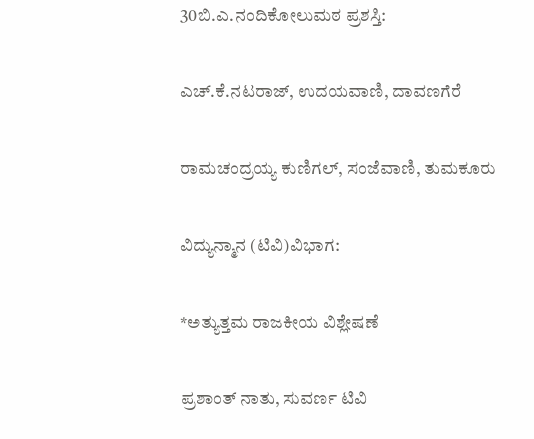30ಬಿ.ಎ.ನಂದಿಕೋಲುಮಠ ಪ್ರಶಸ್ತಿ:

ಎಚ್.ಕೆ.ನಟರಾಜ್, ಉದಯವಾಣಿ, ದಾವಣಗೆರೆ

ರಾಮಚಂದ್ರಯ್ಯ ಕುಣಿಗಲ್, ಸಂಜೆವಾಣಿ, ತುಮಕೂರು

ವಿದ್ಯುನ್ಮಾನ (ಟಿವಿ)ವಿಭಾಗ:

*ಅತ್ಯುತ್ತಮ ರಾಜಕೀಯ ವಿಶ್ಲೇಷಣೆ

ಪ್ರಶಾಂತ್ ನಾತು, ಸುವರ್ಣ ಟಿವಿ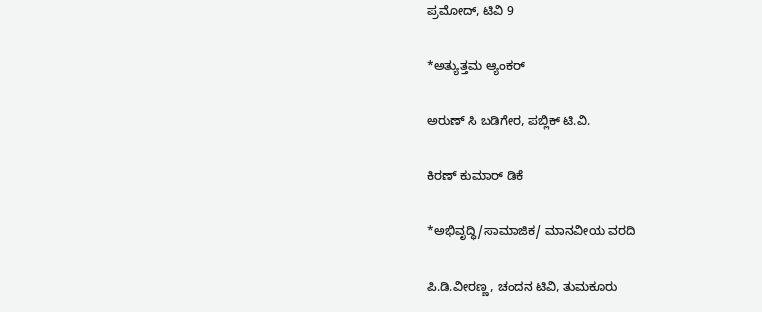ಪ್ರಮೋದ್, ಟಿವಿ 9

*ಅತ್ಯುತ್ತಮ ಆ್ಯಂಕರ್

ಅರುಣ್ ಸಿ ಬಡಿಗೇರ, ಪಬ್ಲಿಕ್ ಟಿ.ವಿ.

ಕಿರಣ್ ಕುಮಾರ್ ಡಿಕೆ

*ಅಭಿವೃದ್ಧಿ/ಸಾಮಾಜಿಕ/ ಮಾನವೀಯ ವರದಿ

ಪಿ.ಡಿ.ವೀರಣ್ಣ, ಚಂದನ ಟಿವಿ, ತುಮಕೂರು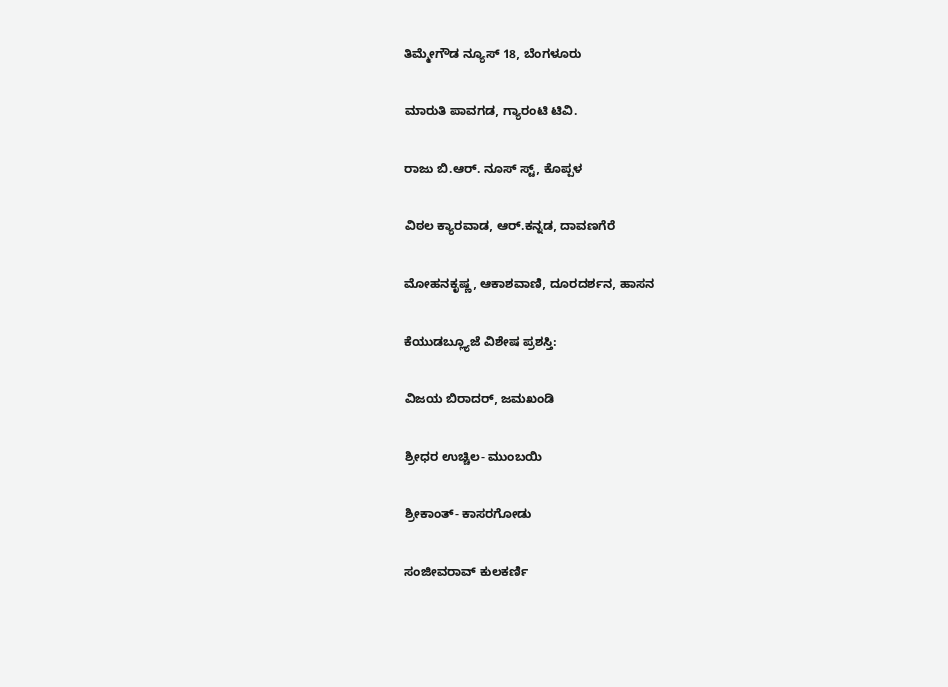ತಿಮ್ಮೇಗೌಡ ನ್ಯೂಸ್ 18, ಬೆಂಗಳೂರು

ಮಾರುತಿ ಪಾವಗಡ, ಗ್ಯಾರಂಟಿ ಟಿವಿ.

ರಾಜು ಬಿ.ಆರ್. ನೂಸ್ ಸ್ಟ್, ಕೊಪ್ಪಳ

ವಿಠಲ ಕ್ಯಾರವಾಡ, ಆರ್.ಕನ್ನಡ, ದಾವಣಗೆರೆ

ಮೋಹನಕೃಷ್ಣ, ಆಕಾಶವಾಣಿ, ದೂರದರ್ಶನ, ಹಾಸನ

ಕೆಯುಡಬ್ಲ್ಯೂಜೆ ವಿಶೇಷ ಪ್ರಶಸ್ತಿ:

ವಿಜಯ ಬಿರಾದರ್, ಜಮಖಂಡಿ

ಶ್ರೀಧರ ಉಚ್ಚಿಲ- ಮುಂಬಯಿ

ಶ್ರೀಕಾಂತ್- ಕಾಸರಗೋಡು

ಸಂಜೀವರಾವ್ ಕುಲಕರ್ಣಿ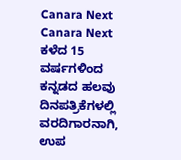Canara Next
Canara Next
ಕಳೆದ 15 ವರ್ಷಗಳಿಂದ ಕನ್ನಡದ ಹಲವು ದಿನಪತ್ರಿಕೆಗಳಲ್ಲಿ ವರದಿಗಾರನಾಗಿ, ಉಪ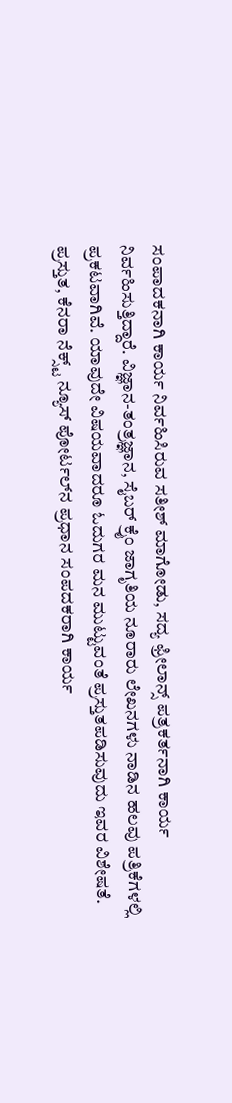ಸಂಪಾದಕನಾಗಿ ಕಾರ್ಯ ನಿರ್ವಹಿಸಿರುವ ಸತೀಶ್‌ ಮಾಗೋಡು, ಸದ್ಯ ಫ್ರೀಲಾನ್ಸ್‌ ಪತ್ರಕರ್ತನಾಗಿ ಕಾರ್ಯ ನಿರ್ವಹಿಸುತ್ತಿದ್ದಾರೆ. ವಿಜ್ಞಾನ-ತಂತ್ರಜ್ಞಾನ, ಸೈಬರ್‌ ಕ್ರೈಂ ಜಾಗೃತಿಯ ನೂರಾರು ಲೇಖನಗಳು ನಾಡಿನ ಹಲವು ಪತ್ರಿಕೆಗಳಲ್ಲಿ ಪ್ರಕಟವಾಗಿವೆ. ಯಾವುದೇ ವಿಷಯವಾದರೂ ಓದುಗರ ಮನ ಮುಟ್ಟುವಂತೆ ಪ್ರಸ್ತುತಪಡಿಸುವುದು ಇವರ ವಿಶೇಷತೆ. ಪ್ರಸ್ತುತ, ಕೆನರಾ ನೆಕ್ಸ್ಟ್‌ ನ್ಯೂಸ್‌ ಪೋರ್ಟಲ್‌ನ ಪ್ರಧಾನ ಸಂಪದಕರಾಗಿ ಕಾರ್ಯ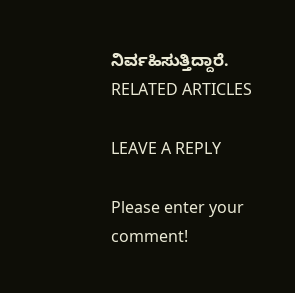ನಿರ್ವಹಿಸುತ್ತಿದ್ದಾರೆ.
RELATED ARTICLES

LEAVE A REPLY

Please enter your comment!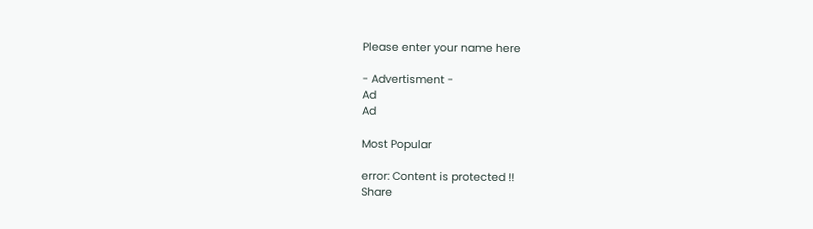Please enter your name here

- Advertisment -
Ad
Ad

Most Popular

error: Content is protected !!
Share